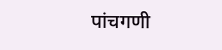पांचगणी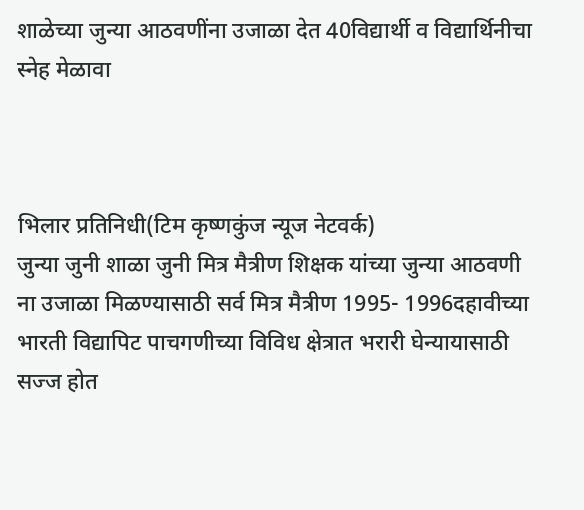शाळेच्या जुन्या आठवणींना उजाळा देत 40विद्यार्थी व विद्यार्थिनीचा स्नेह मेळावा



भिलार प्रतिनिधी(टिम कृष्णकुंज न्यूज नेटवर्क)
जुन्या जुनी शाळा जुनी मित्र मैत्रीण शिक्षक यांच्या जुन्या आठवणी ना उजाळा मिळण्यासाठी सर्व मित्र मैत्रीण 1995- 1996दहावीच्या भारती विद्यापिट पाचगणीच्या विविध क्षेत्रात भरारी घेन्यायासाठी सज्ज होत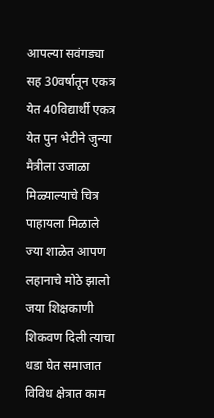आपल्या सवंगड्या सह 30वर्षातून एकत्र येत 40विद्यार्थी एकत्र येत पुन भेटीने जुन्या मैत्रीला उजाळा मिळ्याल्याचे चित्र पाहायला मिळाले
ज्या शाळेत आपण लहानाचे मोठे झालो जया शिक्षकाणी शिकवण दिली त्याचा धडा घेत समाजात विविध क्षेत्रात काम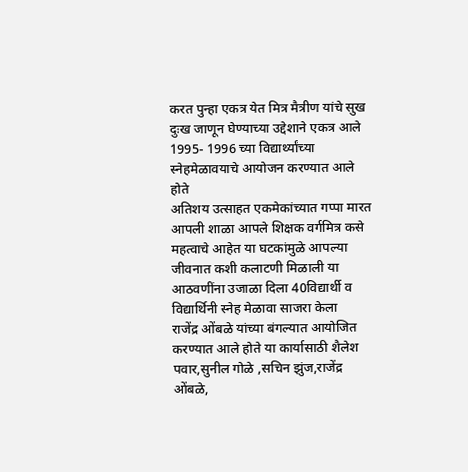करत पुन्हा एकत्र येत मित्र मैत्रीण यांचे सुख दुःख जाणून घेण्याच्या उद्देशाने एकत्र आले 1995- 1996 च्या विद्यार्थ्यांच्या स्नेहमेळावयाचे आयोजन करण्यात आले होते
अतिशय उत्साहत एकमेकांच्यात गप्पा मारत आपली शाळा आपले शिक्षक वर्गमित्र कसे महत्वाचे आहेत या घटकांमुळे आपल्या जीवनात कशी कलाटणी मिळाली या आठवणींना उजाळा दिला 40विद्यार्थी व विद्यार्थिनी स्नेह मेळावा साजरा केला
राजेंद्र ओंबळे यांच्या बंगल्यात आयोजित करण्यात आले होते या कार्यासाठी शैलेश पवार,सुनील गोळे ,सचिन झुंज,राजेंद्र ओंबळे,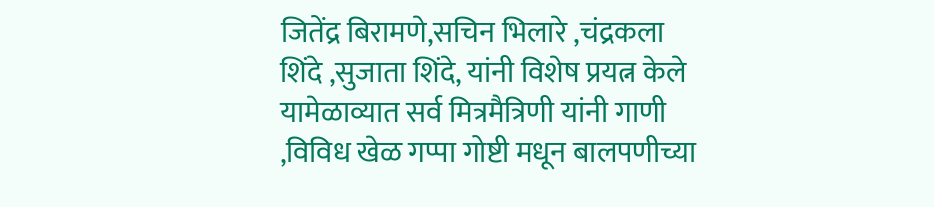जितेंद्र बिरामणे,सचिन भिलारे ,चंद्रकला शिंदे ,सुजाता शिंदे, यांनी विशेष प्रयत्न केले
यामेळाव्यात सर्व मित्रमैत्रिणी यांनी गाणी ,विविध खेळ गप्पा गोष्टी मधून बालपणीच्या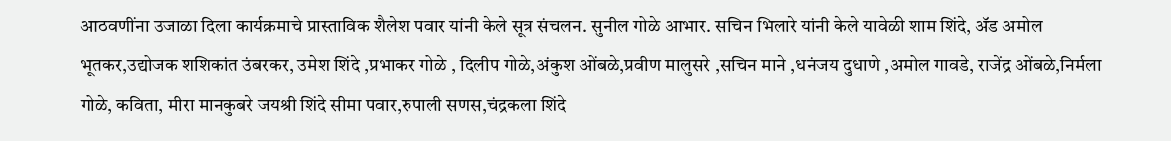आठवणींना उजाळा दिला कार्यक्रमाचे प्रास्ताविक शैलेश पवार यांनी केले सूत्र संचलन. सुनील गोळे आभार. सचिन भिलारे यांनी केले यावेळी शाम शिंदे, ॲड अमोल भूतकर,उद्योजक शशिकांत उंबरकर, उमेश शिंदे ,प्रभाकर गोळे , दिलीप गोळे,अंकुश ओंबळे,प्रवीण मालुसरे ,सचिन माने ,धनंजय दुधाणे ,अमोल गावडे, राजेंद्र ओंबळे,निर्मला गोळे, कविता, मीरा मानकुबरे जयश्री शिंदे सीमा पवार,रुपाली सणस,चंद्रकला शिंदे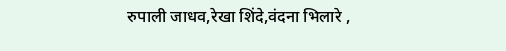रुपाली जाधव,रेखा शिंदे,वंदना भिलारे ,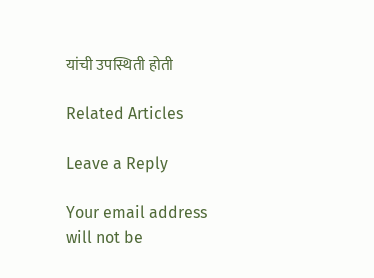यांची उपस्थिती होती

Related Articles

Leave a Reply

Your email address will not be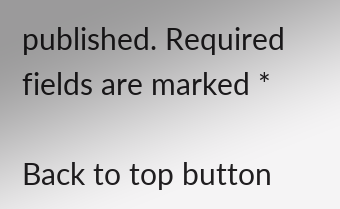published. Required fields are marked *

Back to top button